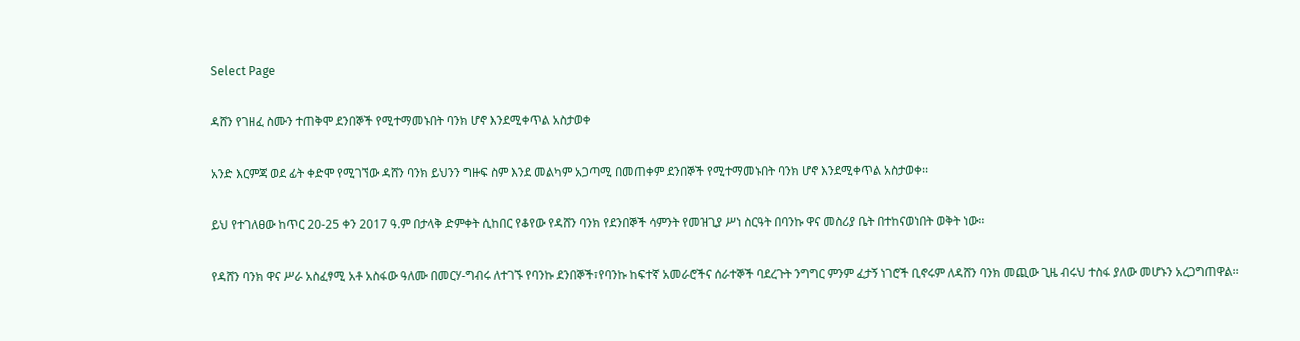Select Page

ዳሸን የገዘፈ ስሙን ተጠቅሞ ደንበኞች የሚተማመኑበት ባንክ ሆኖ እንደሚቀጥል አስታወቀ

አንድ እርምጃ ወደ ፊት ቀድሞ የሚገኘው ዳሸን ባንክ ይህንን ግዙፍ ስም እንደ መልካም አጋጣሚ በመጠቀም ደንበኞች የሚተማመኑበት ባንክ ሆኖ እንደሚቀጥል አስታወቀ፡፡

ይህ የተገለፀው ከጥር 20-25 ቀን 2017 ዓ.ም በታላቅ ድምቀት ሲከበር የቆየው የዳሸን ባንክ የደንበኞች ሳምንት የመዝጊያ ሥነ ስርዓት በባንኩ ዋና መስሪያ ቤት በተከናወነበት ወቅት ነው፡፡

የዳሸን ባንክ ዋና ሥራ አስፈፃሚ አቶ አስፋው ዓለሙ በመርሃ-ግብሩ ለተገኙ የባንኩ ደንበኞች፣የባንኩ ከፍተኛ አመራሮችና ሰራተኞች ባደረጉት ንግግር ምንም ፈታኝ ነገሮች ቢኖሩም ለዳሸን ባንክ መጪው ጊዜ ብሩህ ተስፋ ያለው መሆኑን አረጋግጠዋል፡፡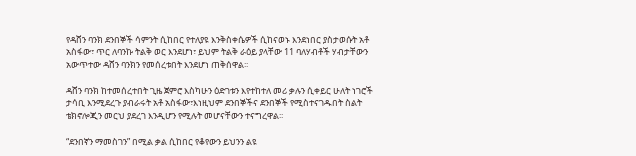የዳሸን ባንክ ደንበኞች ሳምንት ሲከበር የተለያዩ እንቅስቀሴዎች ሲከናወኑ እንደነበር ያስታወሱት አቶ አስፋው፣ ጥር ለባንኩ ትልቅ ወር እንደሆነ፣ ይህም ትልቅ ራዕይ ያላቸው 11 ባለሃብቶች ሃብታቸውን አውጥተው ዳሸን ባንክን የመሰረቱበት እንደሆነ ጠቅሰዋል፡፡

ዳሸን ባንክ ከተመሰረተበት ጊዜ ጀምሮ እስካሁን ዕድገቱን እየተከተለ መሪ ቃሉን ሲቀይር ሁለት ነገሮች ታሳቢ እንሚደረጉ ያብራሩት አቶ አስፋው፣እነዚህም ደንበኞችና ደንበኞች የሚስተናገዱበት ስልት ቴክኖሎጂን መርህ ያደረገ እንዲሆን የሚሉት መሆናቸውን ተናግረዋል፡፡

“ደንበኛን ማመስገን” በሚል ቃል ሲከበር የቆየውን ይህንን ልዩ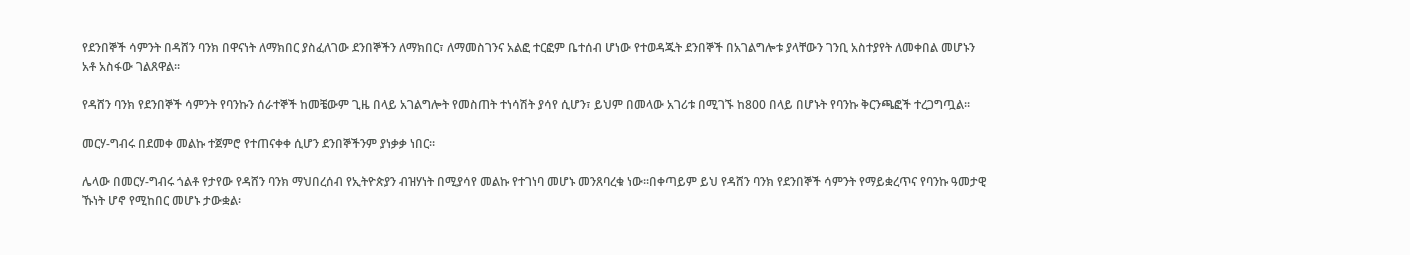የደንበኞች ሳምንት በዳሸን ባንክ በዋናነት ለማክበር ያስፈለገው ደንበኞችን ለማክበር፣ ለማመስገንና አልፎ ተርፎም ቤተሰብ ሆነው የተወዳጁት ደንበኞች በአገልግሎቱ ያላቸውን ገንቢ አስተያየት ለመቀበል መሆኑን አቶ አስፋው ገልጸዋል፡፡

የዳሸን ባንክ የደንበኞች ሳምንት የባንኩን ሰራተኞች ከመቼውም ጊዜ በላይ አገልግሎት የመስጠት ተነሳሽት ያሳየ ሲሆን፣ ይህም በመላው አገሪቱ በሚገኙ ከ800 በላይ በሆኑት የባንኩ ቅርንጫፎች ተረጋግጧል፡፡

መርሃ-ግብሩ በደመቀ መልኩ ተጀምሮ የተጠናቀቀ ሲሆን ደንበኞችንም ያነቃቃ ነበር።

ሌላው በመርሃ-ግብሩ ጎልቶ የታየው የዳሸን ባንክ ማህበረሰብ የኢትዮጵያን ብዝሃነት በሚያሳየ መልኩ የተገነባ መሆኑ መንጸባረቁ ነው፡፡በቀጣይም ይህ የዳሸን ባንክ የደንበኞች ሳምንት የማይቋረጥና የባንኩ ዓመታዊ ኹነት ሆኖ የሚከበር መሆኑ ታውቋል፡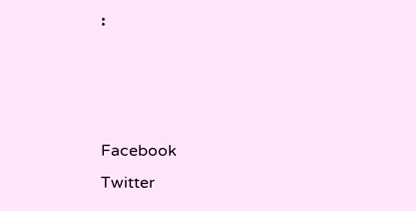፡



Facebook
Twitter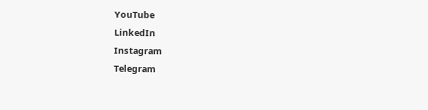YouTube
LinkedIn
Instagram
Telegram